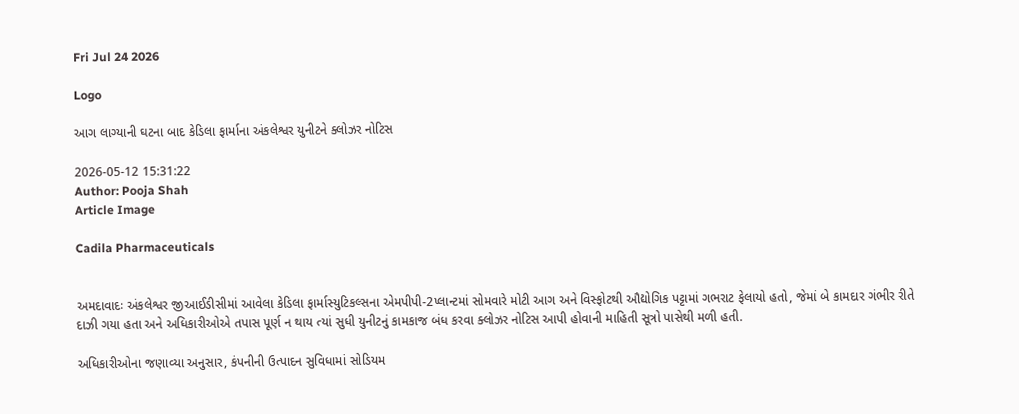Fri Jul 24 2026

Logo

આગ લાગ્યાની ઘટના બાદ કેડિલા ફાર્માના અંકલેશ્વર યુનીટને ક્લોઝર નોટિસ

2026-05-12 15:31:22
Author: Pooja Shah
Article Image

Cadila Pharmaceuticals


અમદાવાદઃ અંકલેશ્વર જીઆઈડીસીમાં આવેલા કેડિલા ફાર્માસ્યુટિકલ્સના એમપીપી-2પ્લાન્ટમાં સોમવારે મોટી આગ અને વિસ્ફોટથી ઔદ્યોગિક પટ્ટામાં ગભરાટ ફેલાયો હતો, જેમાં બે કામદાર ગંભીર રીતે દાઝી ગયા હતા અને અધિકારીઓએ તપાસ પૂર્ણ ન થાય ત્યાં સુધી યુનીટનું કામકાજ બંધ કરવા ક્લોઝર નોટિસ આપી હોવાની માહિતી સૂત્રો પાસેથી મળી હતી.

અધિકારીઓના જણાવ્યા અનુસાર, કંપનીની ઉત્પાદન સુવિધામાં સોડિયમ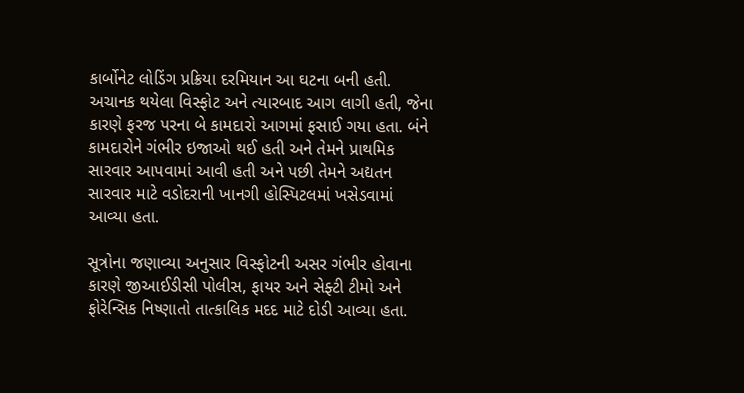કાર્બોનેટ લોડિંગ પ્રક્રિયા દરમિયાન આ ઘટના બની હતી. અચાનક થયેલા વિસ્ફોટ અને ત્યારબાદ આગ લાગી હતી, જેના કારણે ફરજ પરના બે કામદારો આગમાં ફસાઈ ગયા હતા. બંને કામદારોને ગંભીર ઇજાઓ થઈ હતી અને તેમને પ્રાથમિક સારવાર આપવામાં આવી હતી અને પછી તેમને અદ્યતન સારવાર માટે વડોદરાની ખાનગી હોસ્પિટલમાં ખસેડવામાં આવ્યા હતા.

સૂત્રોના જણાવ્યા અનુસાર વિસ્ફોટની અસર ગંભીર હોવાના કારણે જીઆઈડીસી પોલીસ, ફાયર અને સેફ્ટી ટીમો અને ફોરેન્સિક નિષ્ણાતો તાત્કાલિક મદદ માટે દોડી આવ્યા હતા.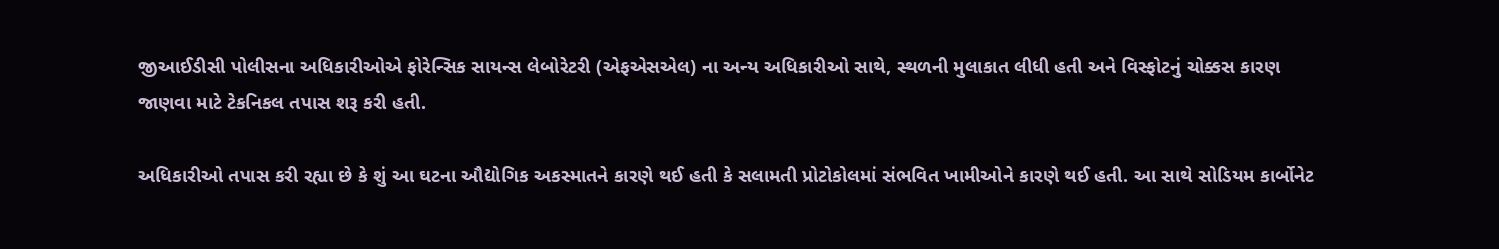જીઆઈડીસી પોલીસના અધિકારીઓએ ફોરેન્સિક સાયન્સ લેબોરેટરી (એફએસએલ) ના અન્ય અધિકારીઓ સાથે, સ્થળની મુલાકાત લીધી હતી અને વિસ્ફોટનું ચોક્કસ કારણ જાણવા માટે ટેકનિકલ તપાસ શરૂ કરી હતી.

અધિકારીઓ તપાસ કરી રહ્યા છે કે શું આ ઘટના ઔદ્યોગિક અકસ્માતને કારણે થઈ હતી કે સલામતી પ્રોટોકોલમાં સંભવિત ખામીઓને કારણે થઈ હતી. આ સાથે સોડિયમ કાર્બોનેટ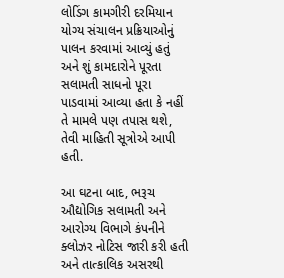લોડિંગ કામગીરી દરમિયાન યોગ્ય સંચાલન પ્રક્રિયાઓનું પાલન કરવામાં આવ્યું હતું અને શું કામદારોને પૂરતા સલામતી સાધનો પૂરા પાડવામાં આવ્યા હતા કે નહીં તે મામલે પણ તપાસ થશે, તેવી માહિતી સૂત્રોએ આપી હતી.

આ ઘટના બાદ, ભરૂચ ઔદ્યોગિક સલામતી અને આરોગ્ય વિભાગે કંપનીને ક્લોઝર નોટિસ જારી કરી હતી અને તાત્કાલિક અસરથી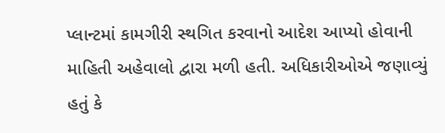પ્લાન્ટમાં કામગીરી સ્થગિત કરવાનો આદેશ આપ્યો હોવાની માહિતી અહેવાલો દ્વારા મળી હતી. અધિકારીઓએ જણાવ્યું હતું કે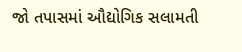જો તપાસમાં ઔદ્યોગિક સલામતી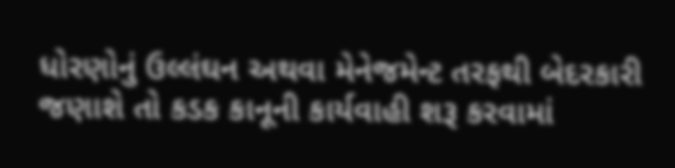ધોરણોનું ઉલ્લંઘન અથવા મેનેજમેન્ટ તરફથી બેદરકારી જણાશે તો કડક કાનૂની કાર્યવાહી શરૂ કરવામાં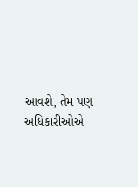આવશે, તેમ પણ અધિકારીઓએ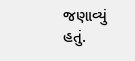જણાવ્યું હતું.